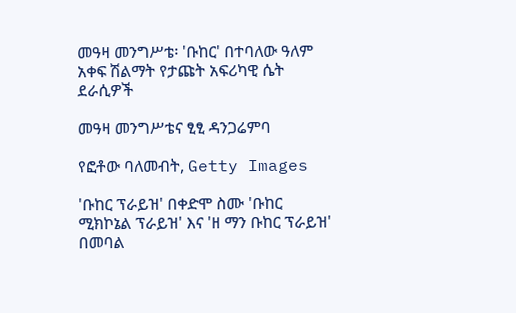መዓዛ መንግሥቴ፡ 'ቡከር' በተባለው ዓለም አቀፍ ሽልማት የታጩት አፍሪካዊ ሴት ደራሲዎች

መዓዛ መንግሥቴና ፂፂ ዳንጋሬምባ

የፎቶው ባለመብት, Getty Images

'ቡከር ፕራይዝ' በቀድሞ ስሙ 'ቡከር ሚክኮኔል ፕራይዝ' እና 'ዘ ማን ቡከር ፕራይዝ' በመባል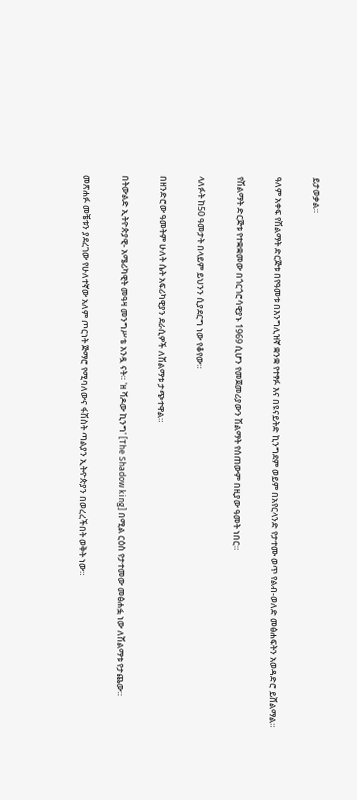ይታወቃል።

ዓለም አቀፍ የሽልማት ድርጅቱ በየዓመቱ በእንግሊዝኛ ቋንቋ የተፃፉ እና በዩናይትድ ኪንግደም ወይም በአየርላንድ የታተሙ ወጥ የልብ-ወለድ መፅሐፍትን አወዳድሮ ይሸልማል።

የሽልማት ድርጅቱ የተቋቋመው በጎርጎሮሳዊያኑ 1969 ሲሆን የመጀመሪያውን ሽልማት የሰጠውም በዚያው ዓመት ነበር።

ላለፉት ከ50 ዓመታት በላይም ይህንን ሲያደርግ ነው የቆየው።

በዘንድሮው ዓመትም ሁለት ሴት አፍሪካዊያን ደራሲዎች ለሽልማቱ ታጭተዋል።

በትውልድ ኢትዮጵያዊ- አሜሪካዊት መዓዛ መንግሥቴ አንዷ ናት። 'ዘ ሻዶው ኪንግ' [The Shadow king] በሚል ርዕስ የታተመው መፅሐፏ ነው ለሽልማቱ የታጨው።

መጽሐፉ መቼቱን ያደረገው የሁለተኛው አለም ጦርነት ጅማሮ የሚባለውና ፋሽስት ጣልያን ኢትዯጵያን በወረረችበት ወቅት ነው።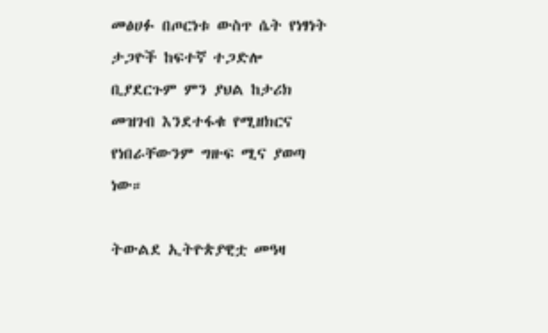መፅሀፉ በጦርነቱ ውስጥ ሴት የነፃነት ታጋዮች ከፍተኛ ተጋድሎ ቢያደርጉም ምን ያህል ከታሪክ መዝገብ እንደተፋቁ የሚዘክርና የነበራቸውንም ግዙፍ ሚና ያወጣ ነው።

ትውልደ ኢትዮጵያዊቷ መዓዛ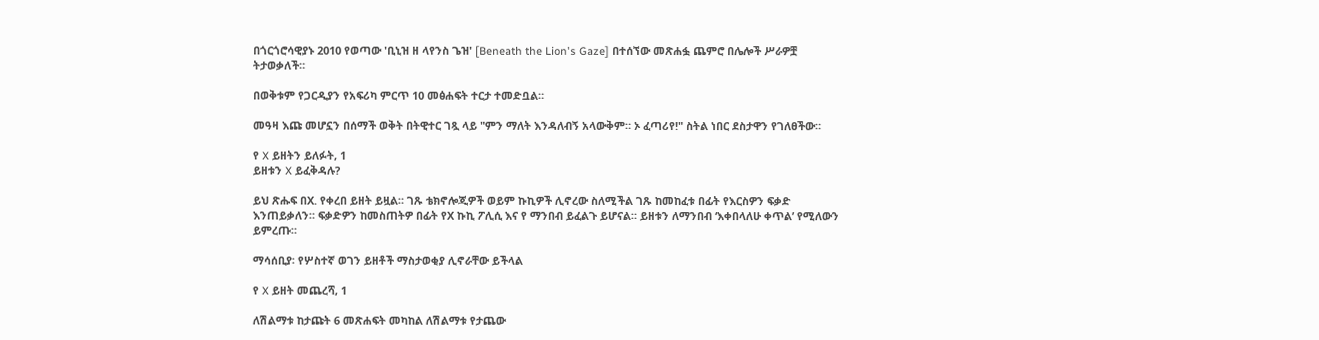በጎርጎሮሳዊያኑ 2010 የወጣው 'ቢኒዝ ዘ ላየንስ ጌዝ' [Beneath the Lion's Gaze] በተሰኘው መጽሐፏ ጨምሮ በሌሎች ሥራዎቿ ትታወቃለች።

በወቅቱም የጋርዲያን የአፍሪካ ምርጥ 10 መፅሐፍት ተርታ ተመድቧል።

መዓዛ እጩ መሆኗን በሰማች ወቅት በትዊተር ገጿ ላይ "ምን ማለት እንዳለብኝ አላውቅም። ኦ ፈጣሪየ!" ስትል ነበር ደስታዋን የገለፀችው።

የ X ይዘትን ይለፉት, 1
ይዘቱን X ይፈቅዳሉ?

ይህ ጽሑፍ በX. የቀረበ ይዘት ይዟል። ገጹ ቴክኖሎጂዎች ወይም ኩኪዎች ሊኖረው ስለሚችል ገጹ ከመከፈቱ በፊት የእርስዎን ፍቃድ እንጠይቃለን። ፍቃድዎን ከመስጠትዎ በፊት የX ኩኪ ፖሊሲ እና የ ማንበብ ይፈልጉ ይሆናል። ይዘቱን ለማንበብ ‘እቀበላለሁ ቀጥል’ የሚለውን ይምረጡ።

ማሳሰቢያ፡ የሦስተኛ ወገን ይዘቶች ማስታወቂያ ሊኖራቸው ይችላል

የ X ይዘት መጨረሻ, 1

ለሽልማቱ ከታጩት 6 መጽሐፍት መካከል ለሽልማቱ የታጨው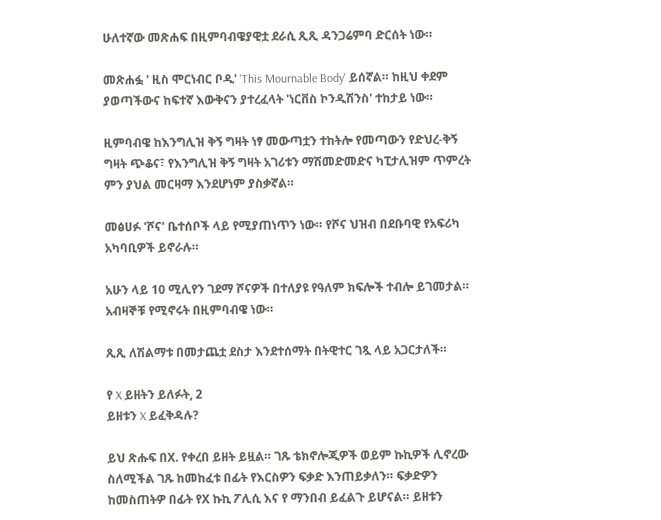ሁለተኛው መጽሐፍ በዚምባብዌያዊቷ ደራሲ ጺጺ ዳንጋሬምባ ድርሰት ነው።

መጽሐፏ ' ዚስ ሞርነብር ቦዲ' 'This Mournable Body' ይሰኛል። ከዚህ ቀደም ያወጣችውና ከፍተኛ እውቅናን ያተረፈላት 'ነርቨስ ኮንዲሽንስ' ተከታይ ነው።

ዚምባብዌ ከእንግሊዝ ቅኝ ግዛት ነፃ መውጣቷን ተከትሎ የመጣውን የድህረ-ቅኝ ግዛት ጭቆና፣ የእንግሊዝ ቅኝ ግዛት አገሪቱን ማሽመድመድና ካፒታሊዝም ጥምረት ምን ያህል መርዛማ እንደሆነም ያስቃኛል።

መፅሀፉ 'ሾና' ቤተሰቦች ላይ የሚያጠነጥን ነው። የሾና ህዝብ በደቡባዊ የአፍሪካ አካባቢዎች ይኖራሉ።

አሁን ላይ 10 ሚሊየን ገደማ ሾናዎች በተለያዩ የዓለም ክፍሎች ተብሎ ይገመታል። አብዛኞቹ የሚኖሩት በዚምባብዌ ነው።

ጺጺ ለሽልማቱ በመታጨቷ ደስታ እንደተሰማት በትዊተር ገጿ ላይ አጋርታለች።

የ X ይዘትን ይለፉት, 2
ይዘቱን X ይፈቅዳሉ?

ይህ ጽሑፍ በX. የቀረበ ይዘት ይዟል። ገጹ ቴክኖሎጂዎች ወይም ኩኪዎች ሊኖረው ስለሚችል ገጹ ከመከፈቱ በፊት የእርስዎን ፍቃድ እንጠይቃለን። ፍቃድዎን ከመስጠትዎ በፊት የX ኩኪ ፖሊሲ እና የ ማንበብ ይፈልጉ ይሆናል። ይዘቱን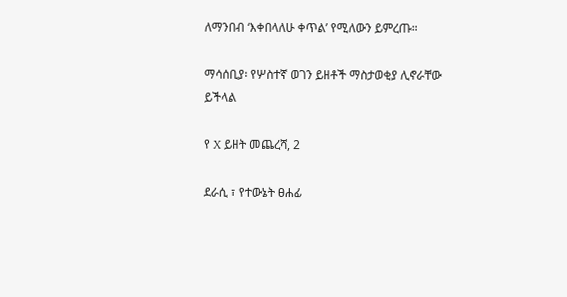ለማንበብ ‘እቀበላለሁ ቀጥል’ የሚለውን ይምረጡ።

ማሳሰቢያ፡ የሦስተኛ ወገን ይዘቶች ማስታወቂያ ሊኖራቸው ይችላል

የ X ይዘት መጨረሻ, 2

ደራሲ ፣ የተውኔት ፀሐፊ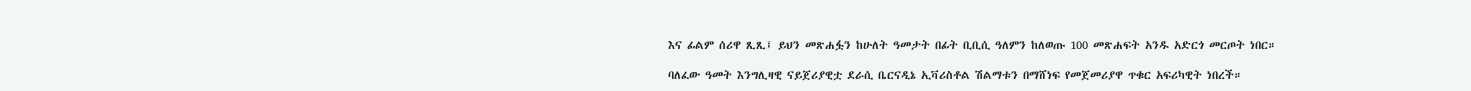እና ፊልም ሰሪዋ ጺጺ፤ ይህን መጽሐፏን ከሁለት ዓመታት በፊት ቢቢሲ ዓለምን ከለወጡ 100 መጽሐፍት አንዱ አድርጎ መርጦት ነበር።

ባለፈው ዓመት እንግሊዛዊ ናይጀሪያዊቷ ደራሲ ቤርናዲኔ ኢቫሪስቶል ሽልማቱን በማሸነፍ የመጀመሪያዋ ጥቁር አፍሪካዊት ነበረች።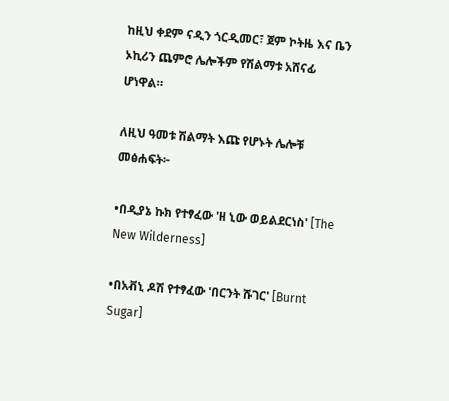ከዚህ ቀደም ናዲን ጎርዲመር፣ ጀም ኮትዜ እና ቤን ኦኪሪን ጨምሮ ሌሎችም የሽልማቱ አሸናፊ ሆነዋል።

ለዚህ ዓመቱ ሽልማት እጩ የሆኑት ሌሎቹ መፅሐፍት፦

•በዲያኔ ኩክ የተፃፈው 'ዘ ኒው ወይልደርነስ' [The New Wilderness]

•በአቭኒ ዶሽ የተፃፈው 'በርንት ሹገር' [Burnt Sugar]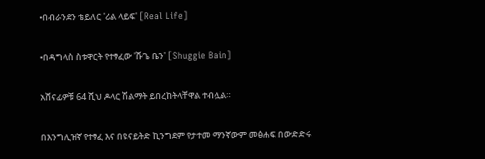•በብራንደን ቴይለር 'ሪል ላይፍ' [Real Life]

•በዳግላስ ስቱዋርት የተፃፈው 'ሹጌ ቤን' [Shuggie Bain]

አሸናፊዎቹ 64 ሺህ ዶላር ሽልማት ይበረከትላቸዋል ተብሏል።

በእንግሊዝኛ የተፃፈ እና በዩናይትድ ኪንግደም የታተመ ማንኛውም መፅሐፍ በውድድሩ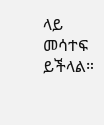ላይ መሳተፍ ይችላል።